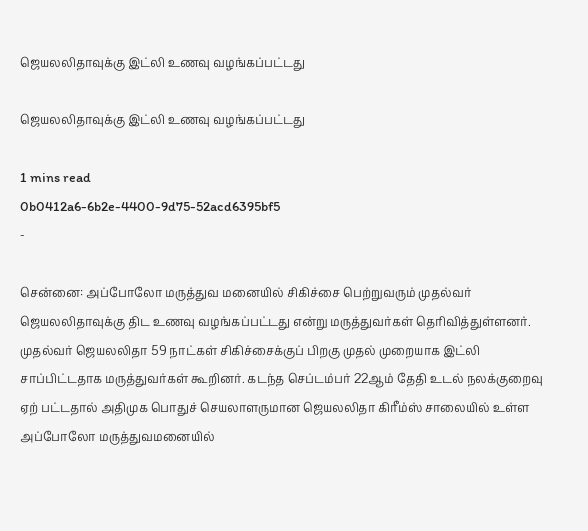ஜெயலலிதாவுக்கு இட்லி உணவு வழங்கப்பட்டது

ஜெயலலிதாவுக்கு இட்லி உணவு வழங்கப்பட்டது

1 mins read
0b0412a6-6b2e-4400-9d75-52acd6395bf5
-

சென்னை: அப்போலோ மருத்துவ மனையில் சிகிச்சை பெற்றுவரும் முதல்வர் ஜெயலலிதாவுக்கு திட உணவு வழங்கப்பட்டது என்று மருத்துவர்கள் தெரிவித்துள்ளனர். முதல்வர் ஜெயலலிதா 59 நாட்கள் சிகிச்சைக்குப் பிறகு முதல் முறையாக இட்லி சாப்பிட்டதாக மருத்துவர்கள் கூறினர். கடந்த செப்டம்பர் 22ஆம் தேதி உடல் நலக்குறைவு ஏற் பட்டதால் அதிமுக பொதுச் செயலாளருமான ஜெயலலிதா கிரீம்ஸ் சாலையில் உள்ள அப்போலோ மருத்துவமனையில்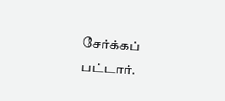சேர்க்கப் பட்டார்.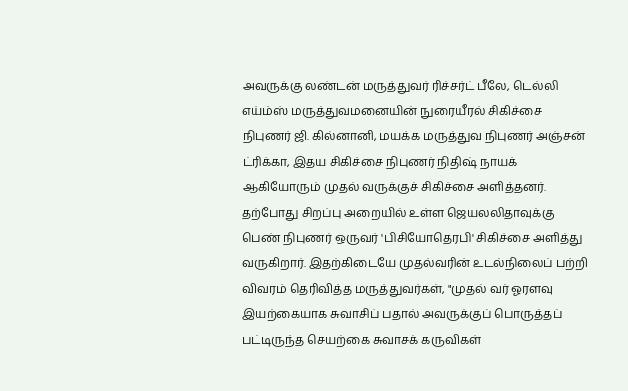அவருக்கு லண்டன் மருத்துவர் ரிச்சர்ட் பீலே, டெல்லி எய்ம்ஸ் மருத்துவமனையின் நுரையீரல் சிகிச்சை நிபுணர் ஜி. கில்னானி, மயக்க மருத்துவ நிபுணர் அஞ்சன் ட்ரிக்கா, இதய சிகிச்சை நிபுணர் நிதிஷ் நாயக் ஆகியோரும் முதல் வருக்குச் சிகிச்சை அளித்தனர். தற்போது சிறப்பு அறையில் உள்ள ஜெயலலிதாவுக்கு பெண் நிபுணர் ஒருவர் 'பிசியோதெரபி' சிகிச்சை அளித்து வருகிறார். இதற்கிடையே முதல்வரின் உடல்நிலைப் பற்றி விவரம் தெரிவித்த மருத்துவர்கள், "முதல் வர் ஓரளவு இயற்கையாக சுவாசிப் பதால் அவருக்குப் பொருத்தப் பட்டிருந்த செயற்கை சுவாசக் கருவிகள்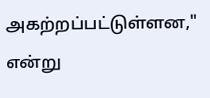அகற்றப்பட்டுள்ளன," என்று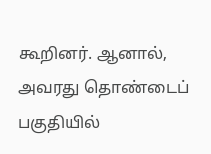கூறினர். ஆனால், அவரது தொண்டைப் பகுதியில்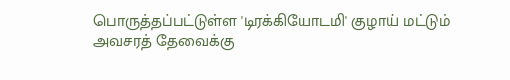பொருத்தப்பட்டுள்ள 'டிரக்கியோடமி' குழாய் மட்டும் அவசரத் தேவைக்கு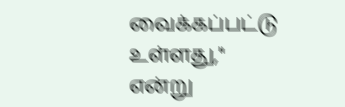வைக்கப்பட்டு உள்ளது," என்று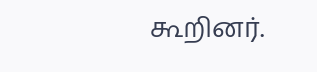கூறினர்.